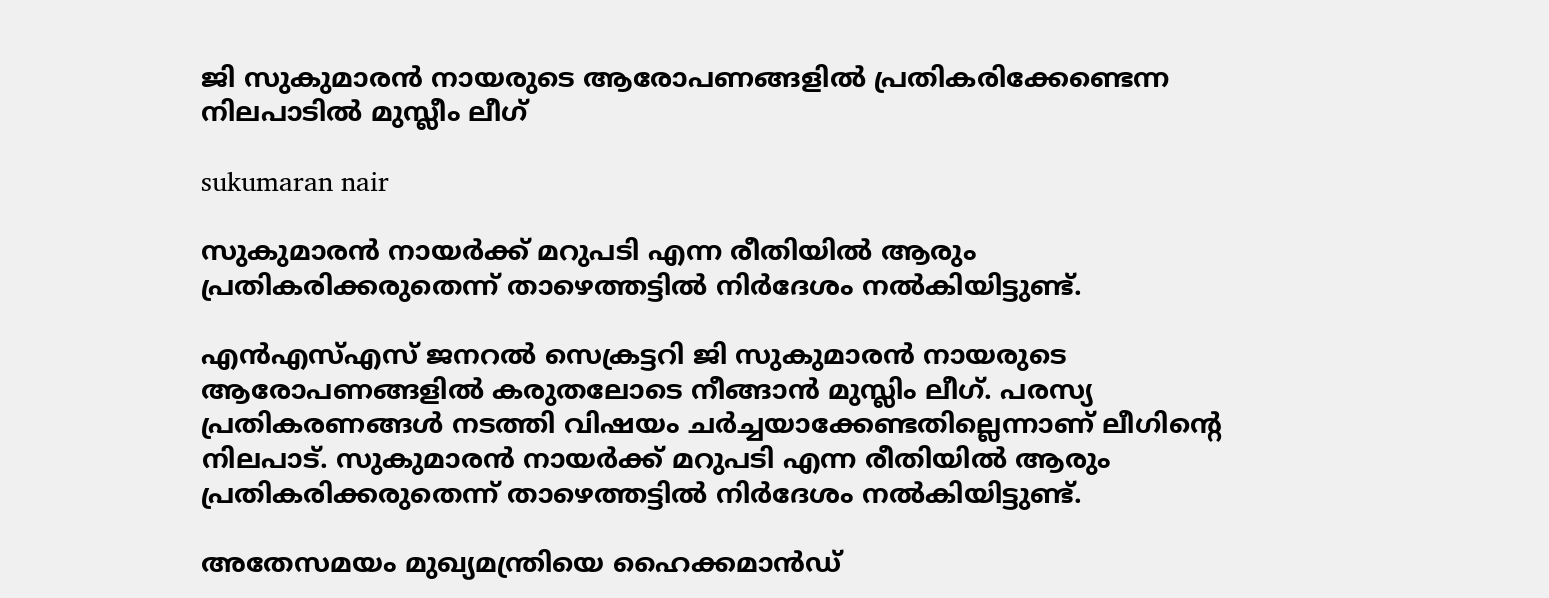ജി സുകുമാരന്‍ നായരുടെ ആരോപണങ്ങളില്‍ പ്രതികരിക്കേണ്ടെന്ന നിലപാടില്‍ മുസ്ലീം ലീഗ്

sukumaran nair

സുകുമാരന്‍ നായര്‍ക്ക് മറുപടി എന്ന രീതിയില്‍ ആരും പ്രതികരിക്കരുതെന്ന് താഴെത്തട്ടില്‍ നിര്‍ദേശം നല്‍കിയിട്ടുണ്ട്.

എന്‍എസ്എസ് ജനറല്‍ സെക്രട്ടറി ജി സുകുമാരന്‍ നായരുടെ ആരോപണങ്ങളില്‍ കരുതലോടെ നീങ്ങാന്‍ മുസ്ലിം ലീഗ്. പരസ്യ പ്രതികരണങ്ങള്‍ നടത്തി വിഷയം ചര്‍ച്ചയാക്കേണ്ടതില്ലെന്നാണ് ലീഗിന്റെ നിലപാട്. സുകുമാരന്‍ നായര്‍ക്ക് മറുപടി എന്ന രീതിയില്‍ ആരും പ്രതികരിക്കരുതെന്ന് താഴെത്തട്ടില്‍ നിര്‍ദേശം നല്‍കിയിട്ടുണ്ട്.

അതേസമയം മുഖ്യമന്ത്രിയെ ഹൈക്കമാന്‍ഡ്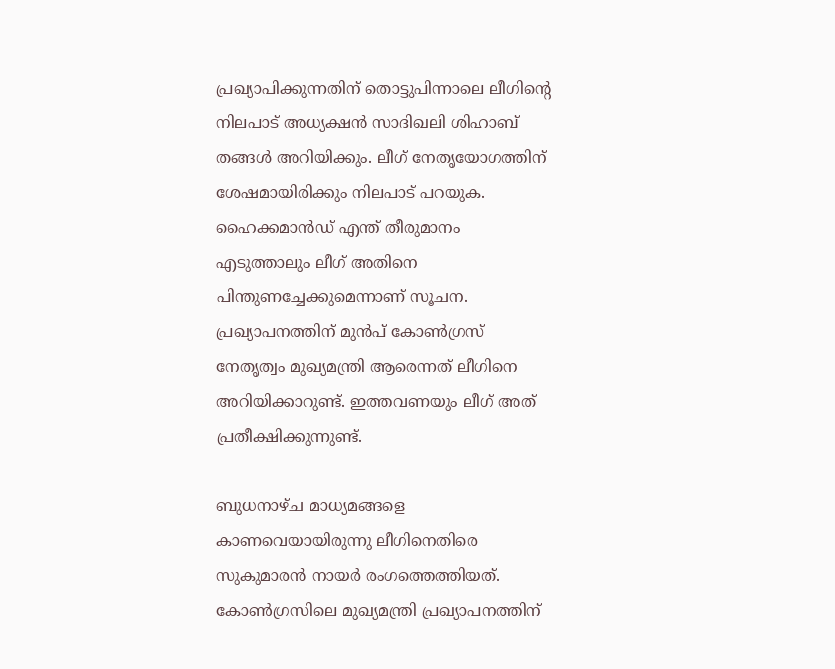പ്രഖ്യാപിക്കുന്നതിന് തൊട്ടുപിന്നാലെ ലീഗിന്റെ നിലപാട് അധ്യക്ഷന്‍ സാദിഖലി ശിഹാബ് തങ്ങള്‍ അറിയിക്കും. ലീഗ് നേതൃയോഗത്തിന് ശേഷമായിരിക്കും നിലപാട് പറയുക. ഹൈക്കമാന്‍ഡ് എന്ത് തീരുമാനം എടുത്താലും ലീഗ് അതിനെ പിന്തുണച്ചേക്കുമെന്നാണ് സൂചന. പ്രഖ്യാപനത്തിന് മുന്‍പ് കോണ്‍ഗ്രസ് നേതൃത്വം മുഖ്യമന്ത്രി ആരെന്നത് ലീഗിനെ അറിയിക്കാറുണ്ട്. ഇത്തവണയും ലീഗ് അത് പ്രതീക്ഷിക്കുന്നുണ്ട്.

ബുധനാഴ്ച മാധ്യമങ്ങളെ കാണവെയായിരുന്നു ലീഗിനെതിരെ സുകുമാരന്‍ നായര്‍ രംഗത്തെത്തിയത്. കോണ്‍ഗ്രസിലെ മുഖ്യമന്ത്രി പ്രഖ്യാപനത്തിന്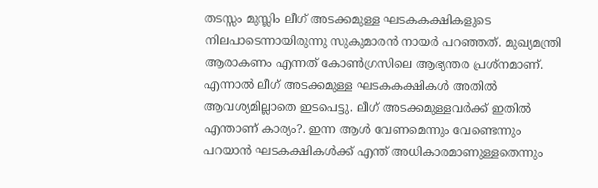തടസ്സം മുസ്ലിം ലീഗ് അടക്കമുള്ള ഘടകകക്ഷികളുടെ നിലപാടെന്നായിരുന്നു സുകുമാരന്‍ നായര്‍ പറഞ്ഞത്. മുഖ്യമന്ത്രി ആരാകണം എന്നത് കോണ്‍ഗ്രസിലെ ആഭ്യന്തര പ്രശ്‌നമാണ്. എന്നാല്‍ ലീഗ് അടക്കമുള്ള ഘടകകക്ഷികള്‍ അതില്‍ ആവശ്യമില്ലാതെ ഇടപെട്ടു. ലീഗ് അടക്കമുള്ളവര്‍ക്ക് ഇതില്‍ എന്താണ് കാര്യം?. ഇന്ന ആള്‍ വേണമെന്നും വേണ്ടെന്നും പറയാന്‍ ഘടകക്ഷികള്‍ക്ക് എന്ത് അധികാരമാണുള്ളതെന്നും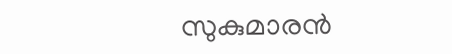സുകുമാരന്‍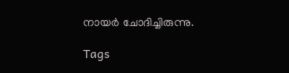നായര്‍ ചോദിച്ചിരുന്നു.

Tags